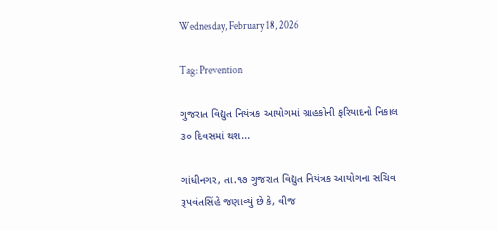Wednesday, February 18, 2026

Tag: Prevention

ગુજરાત વિદ્યુત નિયંત્રક આયોગમાં ગ્રાહકોની ફરિયાદનો નિકાલ ૩૦ દિવસમાં થશ...

ગાંધીનગર, તા.૧૭ ગુજરાત વિદ્યુત નિયંત્રક આયોગના સચિવ રૂપવંતસિંહે જણાવ્યું છે કે, વીજ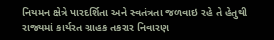નિયમન ક્ષેત્રે પારદર્શિતા અને સ્વતંત્રતા જળવાઇ રહે તે હેતુથી રાજ્યમાં કાર્યરત ગ્રાહક તકરાર નિવારણ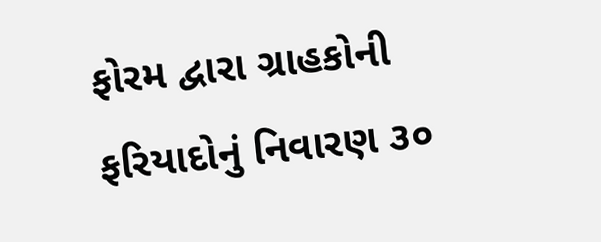ફોરમ દ્વારા ગ્રાહકોની ફરિયાદોનું નિવારણ ૩૦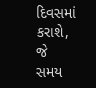દિવસમાં કરાશે, જે સમય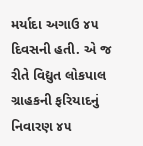મર્યાદા અગાઉ ૪૫ દિવસની હતી. એ જ રીતે વિદ્યુત લોકપાલ ગ્રાહકની ફરિયાદનું નિવારણ ૪૫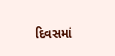દિવસમાં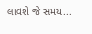લાવશે જે સમય...